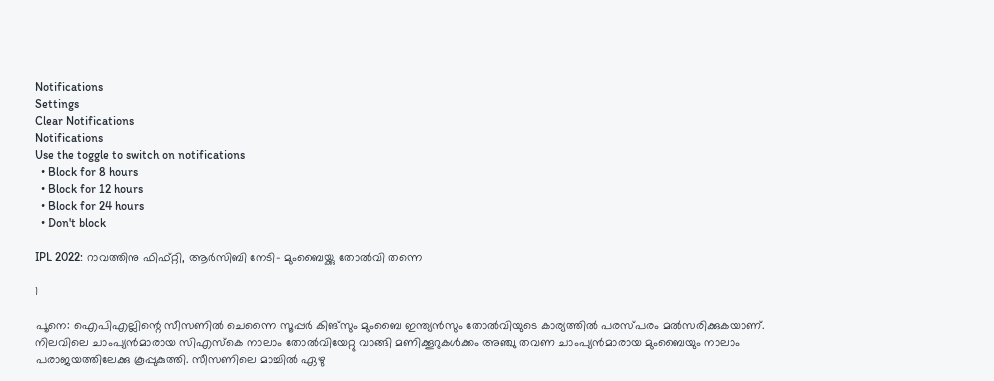Notifications
Settings
Clear Notifications
Notifications
Use the toggle to switch on notifications
  • Block for 8 hours
  • Block for 12 hours
  • Block for 24 hours
  • Don't block

IPL 2022: റാവത്തിനു ഫിഫ്റ്റി, ആര്‍സിബി നേടി- മുംബൈയ്ക്കു തോല്‍വി തന്നെ

1

പൂനെ: ഐപിഎല്ലിന്റെ സീസണില്‍ ചെന്നൈ സൂപ്പര്‍ കിങ്‌സും മുംബൈ ഇന്ത്യന്‍സും തോല്‍വിയുടെ കാര്യത്തില്‍ പരസ്പരം മല്‍സരിക്കുകയാണ്. നിലവിലെ ചാംപ്യന്‍മാരായ സിഎസ്‌കെ നാലാം തോല്‍വിയേറ്റു വാങ്ങി മണിക്കൂറുകള്‍ക്കം അഞ്ചു തവണ ചാംപ്യന്‍മാരായ മുംബൈയും നാലാം പരാജയത്തിലേക്കു കൂപ്പുകുത്തി. സീസണിലെ മാച്ചില്‍ ഏഴു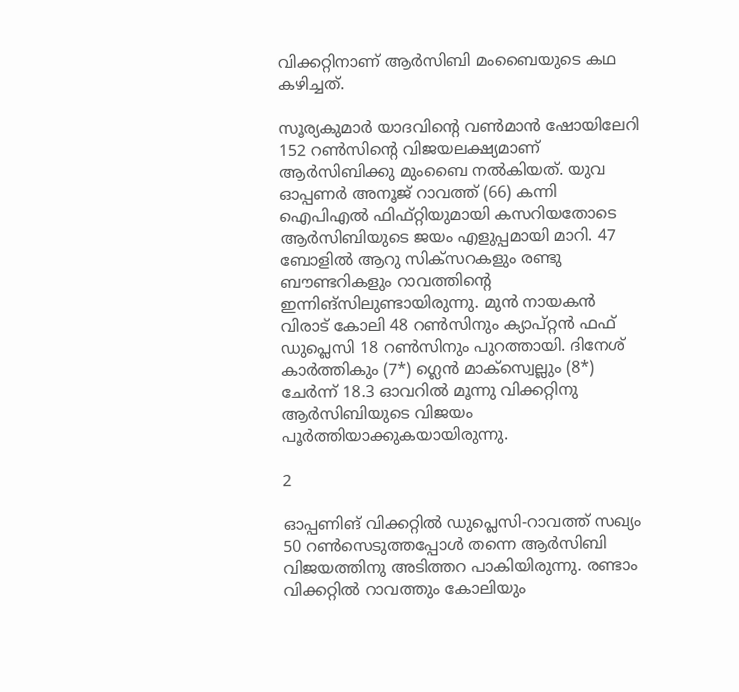വിക്കറ്റിനാണ് ആര്‍സിബി മംബൈയുടെ കഥ കഴിച്ചത്.

സൂര്യകുമാര്‍ യാദവിന്റെ വണ്‍മാന്‍ ഷോയിലേറി 152 റണ്‍സിന്റെ വിജയലക്ഷ്യമാണ് ആര്‍സിബിക്കു മുംബൈ നല്‍കിയത്. യുവ ഓപ്പണര്‍ അനൂജ് റാവത്ത് (66) കന്നി ഐപിഎല്‍ ഫിഫ്റ്റിയുമായി കസറിയതോടെ ആര്‍സിബിയുടെ ജയം എളുപ്പമായി മാറി. 47 ബോളില്‍ ആറു സിക്‌സറകളും രണ്ടു ബൗണ്ടറികളും റാവത്തിന്റെ ഇന്നിങ്‌സിലുണ്ടായിരുന്നു. മുന്‍ നായകന്‍ വിരാട് കോലി 48 റണ്‍സിനും ക്യാപ്റ്റന്‍ ഫഫ് ഡുപ്ലെസി 18 റണ്‍സിനും പുറത്തായി. ദിനേശ് കാര്‍ത്തികും (7*) ഗ്ലെന്‍ മാക്‌സ്വെല്ലും (8*) ചേര്‍ന്ന് 18.3 ഓവറില്‍ മൂന്നു വിക്കറ്റിനു ആര്‍സിബിയുടെ വിജയം പൂര്‍ത്തിയാക്കുകയായിരുന്നു.

2

ഓപ്പണിങ് വിക്കറ്റില്‍ ഡുപ്ലെസി-റാവത്ത് സഖ്യം 50 റണ്‍സെടുത്തപ്പോള്‍ തന്നെ ആര്‍സിബി വിജയത്തിനു അടിത്തറ പാകിയിരുന്നു. രണ്ടാം വിക്കറ്റില്‍ റാവത്തും കോലിയും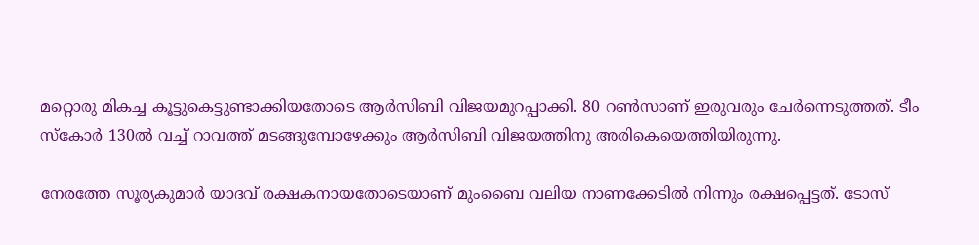മറ്റൊരു മികച്ച കൂട്ടുകെട്ടുണ്ടാക്കിയതോടെ ആര്‍സിബി വിജയമുറപ്പാക്കി. 80 റണ്‍സാണ് ഇരുവരും ചേര്‍ന്നെടുത്തത്. ടീം സ്‌കോര്‍ 130ല്‍ വച്ച് റാവത്ത് മടങ്ങുമ്പോഴേക്കും ആര്‍സിബി വിജയത്തിനു അരികെയെത്തിയിരുന്നു.

നേരത്തേ സൂര്യകുമാര്‍ യാദവ് രക്ഷകനായതോടെയാണ് മുംബൈ വലിയ നാണക്കേടില്‍ നിന്നും രക്ഷപ്പെട്ടത്. ടോസ്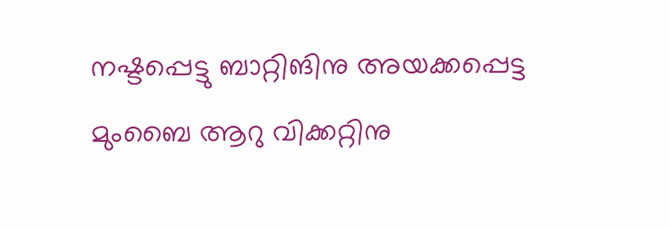നഷ്ടപ്പെട്ടു ബാറ്റിങിനു അയക്കപ്പെട്ട മുംബൈ ആറു വിക്കറ്റിനു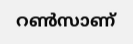റണ്‍സാണ്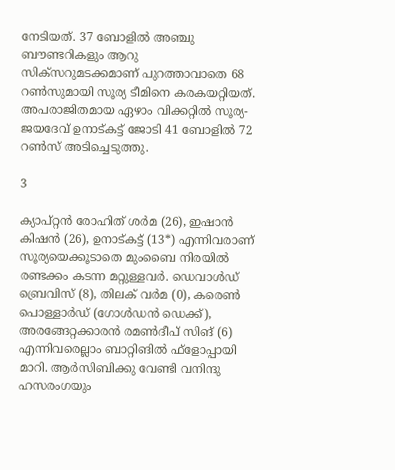നേടിയത്. 37 ബോളില്‍ അഞ്ചു ബൗണ്ടറികളും ആറു സിക്‌സറുമടക്കമാണ് പുറത്താവാതെ 68 റണ്‍സുമായി സൂര്യ ടീമിനെ കരകയറ്റിയത്. അപരാജിതമായ ഏഴാം വിക്കറ്റില്‍ സൂര്യ- ജയദേവ് ഉനാട്കട്ട് ജോടി 41 ബോളില്‍ 72 റണ്‍സ് അടിച്ചെടുത്തു.

3

ക്യാപ്റ്റന്‍ രോഹിത് ശര്‍മ (26), ഇഷാന്‍ കിഷന്‍ (26), ഉനാട്കട്ട് (13*) എന്നിവരാണ് സൂര്യയെക്കൂടാതെ മുംബൈ നിരയില്‍ രണ്ടക്കം കടന്ന മറ്റുള്ളവര്‍. ഡെവാള്‍ഡ് ബ്രെവിസ് (8), തിലക് വര്‍മ (0), കരെണ്‍ പൊള്ളാര്‍ഡ് (ഗോള്‍ഡന്‍ ഡെക്ക്), അരങ്ങേറ്റക്കാരന്‍ രമണ്‍ദീപ് സിങ് (6) എന്നിവരെല്ലാം ബാറ്റിങില്‍ ഫ്‌ളോപ്പായി മാറി. ആര്‍സിബിക്കു വേണ്ടി വനിന്ദു ഹസരംഗയും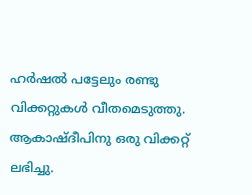ഹര്‍ഷല്‍ പട്ടേലും രണ്ടു വിക്കറ്റുകള്‍ വീതമെടുത്തു. ആകാഷ്ദീപിനു ഒരു വിക്കറ്റ് ലഭിച്ചു.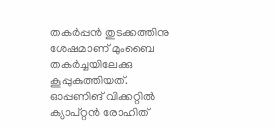തകര്‍പ്പന്‍ തുടക്കത്തിനു ശേഷമാണ് മുംബൈ തകര്‍ച്ചയിലേക്കു കൂപ്പുകുത്തിയത്. ഓപ്പണിങ് വിക്കറ്റില്‍ ക്യാപ്റ്റന്‍ രോഹിത്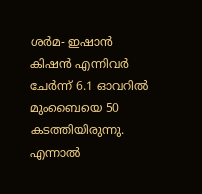ശര്‍മ- ഇഷാന്‍ കിഷന്‍ എന്നിവര്‍ ചേര്‍ന്ന് 6.1 ഓവറില്‍ മുംബൈയെ 50 കടത്തിയിരുന്നു. എന്നാല്‍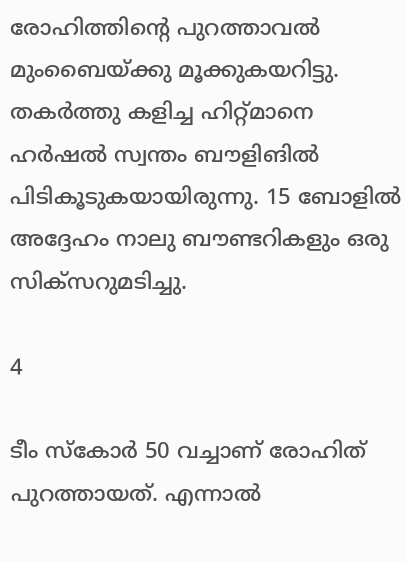രോഹിത്തിന്റെ പുറത്താവല്‍ മുംബൈയ്ക്കു മൂക്കുകയറിട്ടു. തകര്‍ത്തു കളിച്ച ഹിറ്റ്മാനെ ഹര്‍ഷല്‍ സ്വന്തം ബൗളിങില്‍ പിടികൂടുകയായിരുന്നു. 15 ബോളില്‍ അദ്ദേഹം നാലു ബൗണ്ടറികളും ഒരു സിക്‌സറുമടിച്ചു.

4

ടീം സ്‌കോര്‍ 50 വച്ചാണ് രോഹിത് പുറത്തായത്. എന്നാല്‍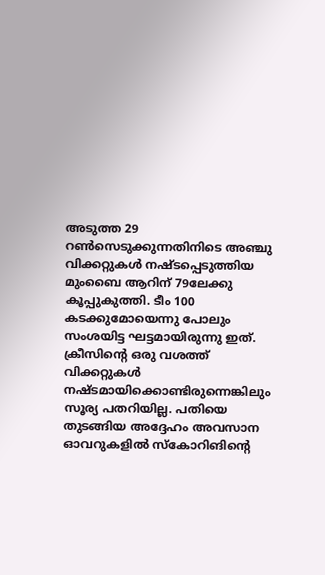അടുത്ത 29 റണ്‍സെടുക്കുന്നതിനിടെ അഞ്ചു വിക്കറ്റുകള്‍ നഷ്ടപ്പെടുത്തിയ മുംബൈ ആറിന് 79ലേക്കു കൂപ്പുകുത്തി. ടീം 100 കടക്കുമോയെന്നു പോലും സംശയിട്ട ഘട്ടമായിരുന്നു ഇത്. ക്രീസിന്റെ ഒരു വശത്ത് വിക്കറ്റുകള്‍ നഷ്ടമായിക്കൊണ്ടിരുന്നെങ്കിലും സൂര്യ പതറിയില്ല. പതിയെ തുടങ്ങിയ അദ്ദേഹം അവസാന ഓവറുകളില്‍ സ്‌കോറിങിന്റെ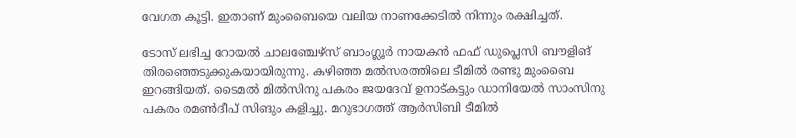വേഗത കൂട്ടി. ഇതാണ് മുംബൈയെ വലിയ നാണക്കേടില്‍ നിന്നും രക്ഷിച്ചത്.

ടോസ് ലഭിച്ച റോയല്‍ ചാലഞ്ചേഴ്‌സ് ബാംഗ്ലൂര്‍ നായകന്‍ ഫഫ് ഡുപ്ലെസി ബൗളിങ് തിരഞ്ഞെടുക്കുകയായിരുന്നു. കഴിഞ്ഞ മല്‍സരത്തിലെ ടീമില്‍ രണ്ടു മുംബൈ ഇറങ്ങിയത്. ടൈമല്‍ മില്‍സിനു പകരം ജയദേവ് ഉനാട്കട്ടും ഡാനിയേല്‍ സാംസിനു പകരം രമണ്‍ദീപ് സിങും കളിച്ചു. മറുഭാഗത്ത് ആര്‍സിബി ടീമില്‍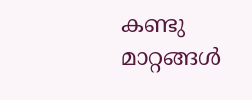കണ്ടു മാറ്റങ്ങള്‍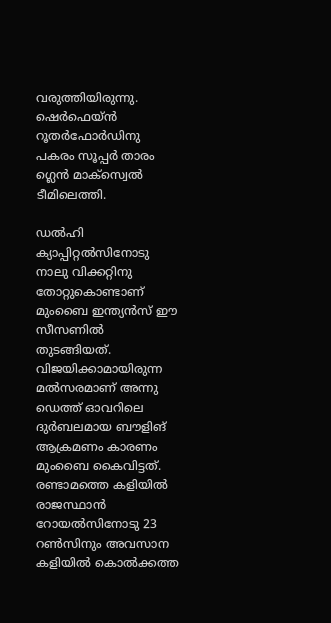വരുത്തിയിരുന്നു. ഷെര്‍ഫെയ്ന്‍ റൂതര്‍ഫോര്‍ഡിനു പകരം സൂപ്പര്‍ താരം ഗ്ലെന്‍ മാക്‌സ്വെല്‍ ടീമിലെത്തി.

ഡല്‍ഹി ക്യാപ്പിറ്റല്‍സിനോടു നാലു വിക്കറ്റിനു തോറ്റുകൊണ്ടാണ് മുംബൈ ഇന്ത്യന്‍സ് ഈ സീസണില്‍ തുടങ്ങിയത്. വിജയിക്കാമായിരുന്ന മല്‍സരമാണ് അന്നു ഡെത്ത് ഓവറിലെ ദുര്‍ബലമായ ബൗളിങ് ആക്രമണം കാരണം മുംബൈ കൈവിട്ടത്. രണ്ടാമത്തെ കളിയില്‍ രാജസ്ഥാന്‍ റോയല്‍സിനോടു 23 റണ്‍സിനും അവസാന കളിയില്‍ കൊല്‍ക്കത്ത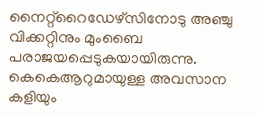നൈറ്റ്‌റൈഡേഴ്‌സിനോടു അഞ്ചു വിക്കറ്റിനും മുംബൈ പരാജയപ്പെടുകയായിരുന്നു. കെകെആറുമായുള്ള അവസാന കളിയും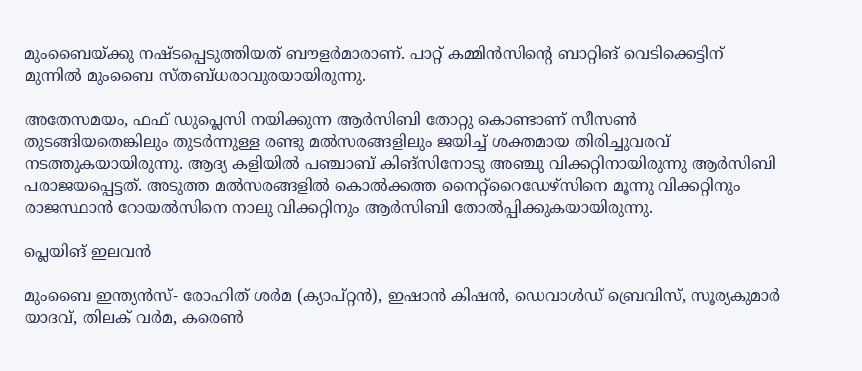മുംബൈയ്ക്കു നഷ്ടപ്പെടുത്തിയത് ബൗളര്‍മാരാണ്. പാറ്റ് കമ്മിന്‍സിന്റെ ബാറ്റിങ് വെടിക്കെട്ടിന് മുന്നില്‍ മുംബൈ സ്തബ്ധരാവുരയായിരുന്നു.

അതേസമയം, ഫഫ് ഡുപ്ലെസി നയിക്കുന്ന ആര്‍സിബി തോറ്റു കൊണ്ടാണ് സീസണ്‍ തുടങ്ങിയതെങ്കിലും തുടര്‍ന്നുള്ള രണ്ടു മല്‍സരങ്ങളിലും ജയിച്ച് ശക്തമായ തിരിച്ചുവരവ് നടത്തുകയായിരുന്നു. ആദ്യ കളിയില്‍ പഞ്ചാബ് കിങ്‌സിനോടു അഞ്ചു വിക്കറ്റിനായിരുന്നു ആര്‍സിബി പരാജയപ്പെട്ടത്. അടുത്ത മല്‍സരങ്ങളില്‍ കൊല്‍ക്കത്ത നൈറ്റ്‌റൈഡേഴ്‌സിനെ മൂന്നു വിക്കറ്റിനും രാജസ്ഥാന്‍ റോയല്‍സിനെ നാലു വിക്കറ്റിനും ആര്‍സിബി തോല്‍പ്പിക്കുകയായിരുന്നു.

പ്ലെയിങ് ഇലവന്‍

മുംബൈ ഇന്ത്യന്‍സ്- രോഹിത് ശര്‍മ (ക്യാപ്റ്റന്‍), ഇഷാന്‍ കിഷന്‍, ഡെവാള്‍ഡ് ബ്രെവിസ്, സൂര്യകുമാര്‍ യാദവ്, തിലക് വര്‍മ, കരെണ്‍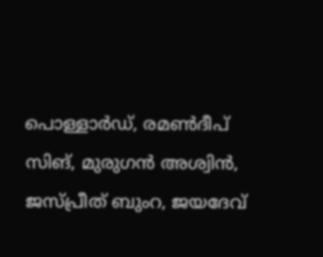പൊള്ളാര്‍ഡ്, രമണ്‍ദീപ് സിങ്, മുരുഗന്‍ അശ്വിന്‍, ജസ്പ്രീത് ബുംറ, ജയദേവ്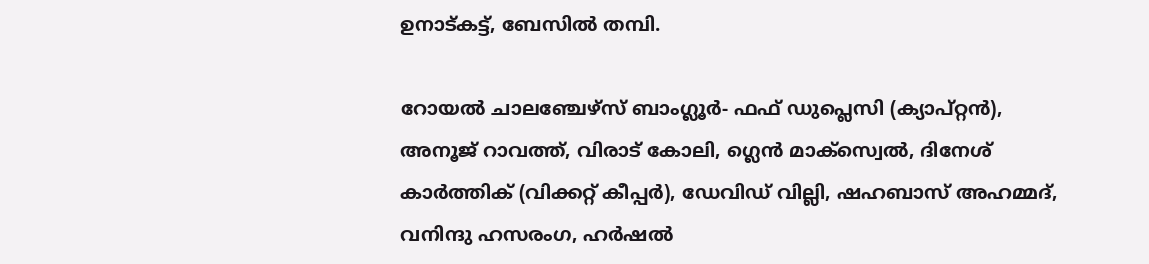ഉനാട്കട്ട്, ബേസില്‍ തമ്പി.

റോയല്‍ ചാലഞ്ചേഴ്‌സ് ബാംഗ്ലൂര്‍- ഫഫ് ഡുപ്ലെസി (ക്യാപ്റ്റന്‍), അനൂജ് റാവത്ത്, വിരാട് കോലി, ഗ്ലെന്‍ മാക്‌സ്വെല്‍, ദിനേശ് കാര്‍ത്തിക് (വിക്കറ്റ് കീപ്പര്‍), ഡേവിഡ് വില്ലി, ഷഹബാസ് അഹമ്മദ്, വനിന്ദു ഹസരംഗ, ഹര്‍ഷല്‍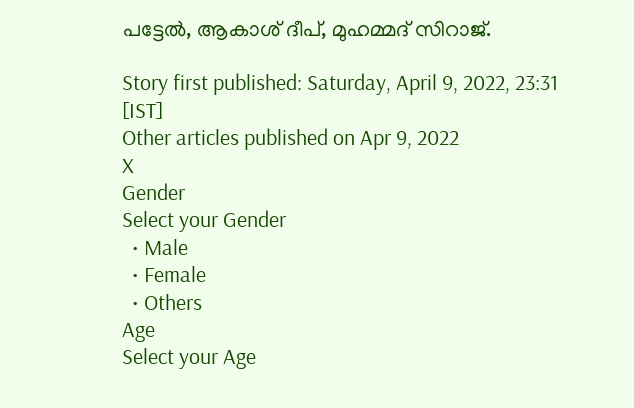പട്ടേല്‍, ആകാശ് ദീപ്, മുഹമ്മദ് സിറാജ്.

Story first published: Saturday, April 9, 2022, 23:31 [IST]
Other articles published on Apr 9, 2022
X
Gender
Select your Gender
  • Male
  • Female
  • Others
Age
Select your Age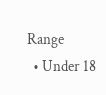Range
  • Under 18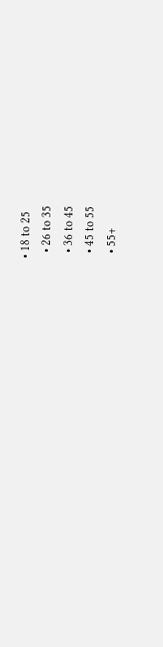• 18 to 25
  • 26 to 35
  • 36 to 45
  • 45 to 55
  • 55+